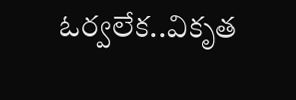ఓర్వలేక..వికృత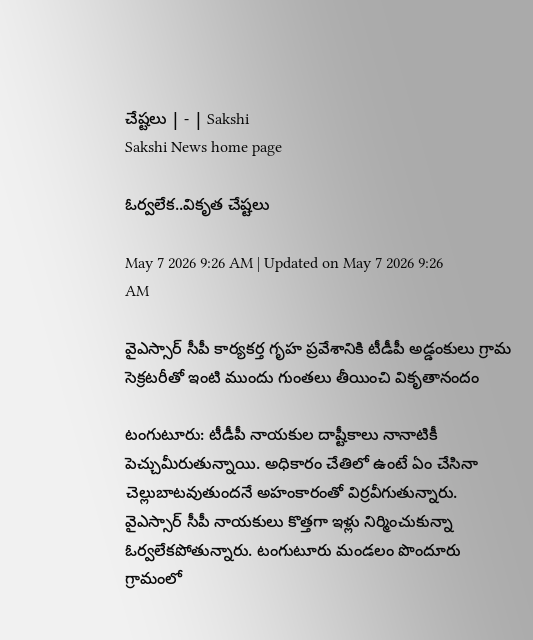చేష్టలు | - | Sakshi
Sakshi News home page

ఓర్వలేక..వికృత చేష్టలు

May 7 2026 9:26 AM | Updated on May 7 2026 9:26 AM

వైఎస్సార్‌ సీపీ కార్యకర్త గృహ ప్రవేశానికి టీడీపీ అడ్డంకులు గ్రామ సెక్రటరీతో ఇంటి ముందు గుంతలు తీయించి వికృతానందం

టంగుటూరు: టీడీపీ నాయకుల దాష్టీకాలు నానాటికీ పెచ్చుమీరుతున్నాయి. అధికారం చేతిలో ఉంటే ఏం చేసినా చెల్లుబాటవుతుందనే అహంకారంతో విర్రవీగుతున్నారు. వైఎస్సార్‌ సీపీ నాయకులు కొత్తగా ఇళ్లు నిర్మించుకున్నా ఓర్వలేకపోతున్నారు. టంగుటూరు మండలం పొందూరు గ్రామంలో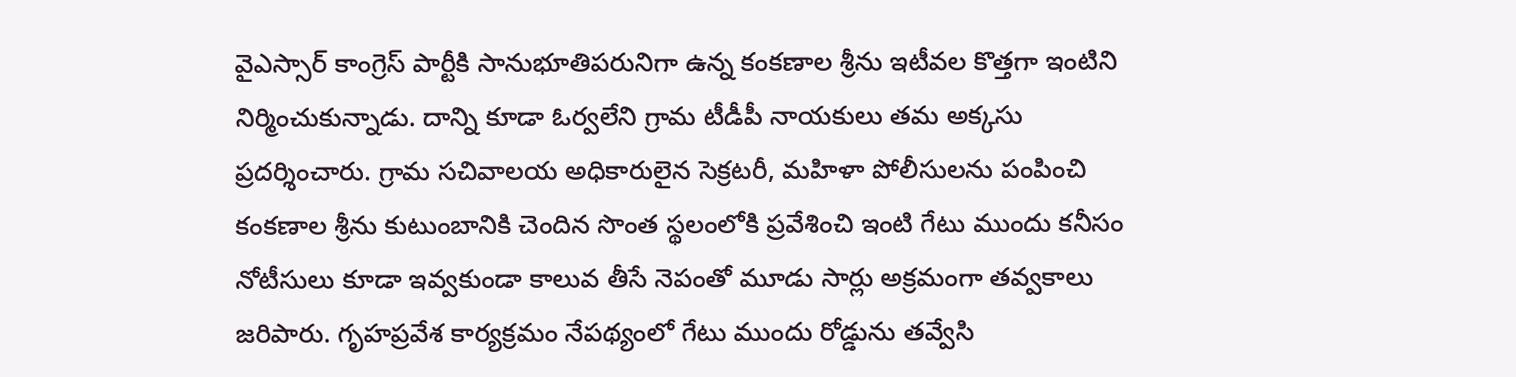వైఎస్సార్‌ కాంగ్రెస్‌ పార్టీకి సానుభూతిపరునిగా ఉన్న కంకణాల శ్రీను ఇటీవల కొత్తగా ఇంటిని నిర్మించుకున్నాడు. దాన్ని కూడా ఓర్వలేని గ్రామ టీడీపీ నాయకులు తమ అక్కసు ప్రదర్శించారు. గ్రామ సచివాలయ అధికారులైన సెక్రటరీ, మహిళా పోలీసులను పంపించి కంకణాల శ్రీను కుటుంబానికి చెందిన సొంత స్థలంలోకి ప్రవేశించి ఇంటి గేటు ముందు కనీసం నోటీసులు కూడా ఇవ్వకుండా కాలువ తీసే నెపంతో మూడు సార్లు అక్రమంగా తవ్వకాలు జరిపారు. గృహప్రవేశ కార్యక్రమం నేపథ్యంలో గేటు ముందు రోడ్డును తవ్వేసి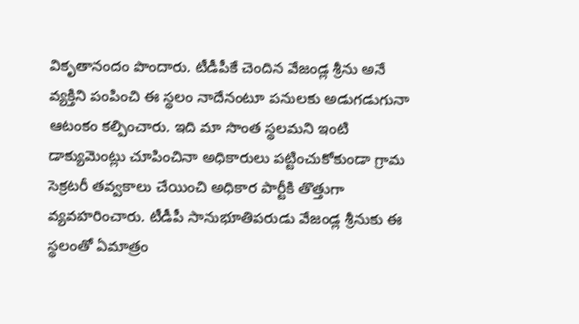వికృతానందం పొందారు. టీడీపీకే చెందిన వేజండ్ల శ్రీను అనే వ్యక్తిని పంపించి ఈ స్థలం నాదేనంటూ పనులకు అడుగడుగునా ఆటంకం కల్పించారు. ఇది మా సొంత స్థలమని ఇంటి డాక్యుమెంట్లు చూపించినా అధికారులు పట్టించుకోకుండా గ్రామ సెక్రటరీ తవ్వకాలు చేయించి అధికార పార్టీకి తొత్తుగా వ్యవహరించారు. టీడీపీ సానుభూతిపరుడు వేజండ్ల శ్రీనుకు ఈ స్థలంతో ఏమాత్రం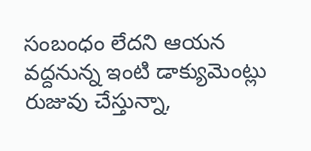సంబంధం లేదని ఆయన వద్దనున్న ఇంటి డాక్యుమెంట్లు రుజువు చేస్తున్నా,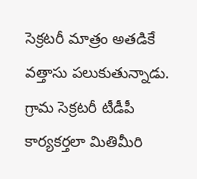సెక్రటరీ మాత్రం అతడికే వత్తాసు పలుకుతున్నాడు. గ్రామ సెక్రటరీ టీడీపీ కార్యకర్తలా మితిమీరి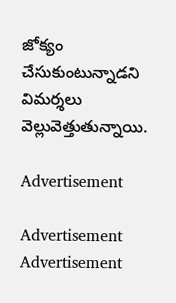జోక్యం చేసుకుంటున్నాడని విమర్శలు వెల్లువెత్తుతున్నాయి.

Advertisement

Advertisement
Advertisement